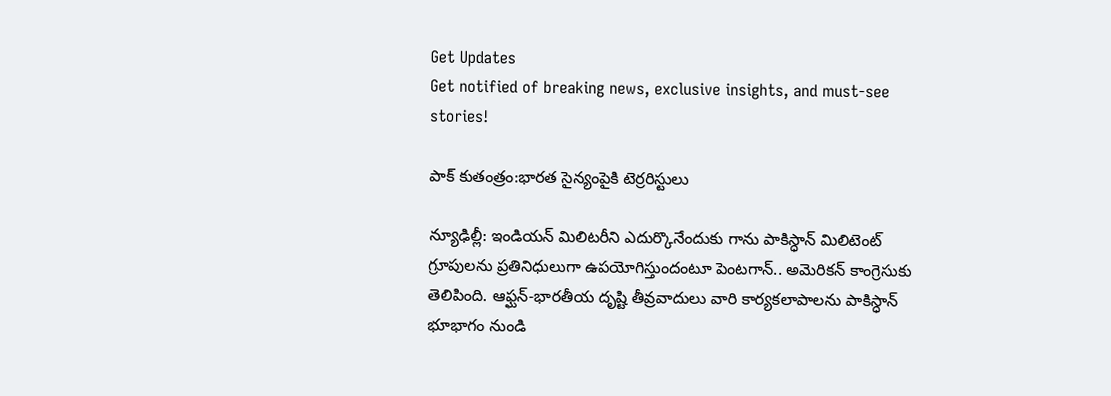Get Updates
Get notified of breaking news, exclusive insights, and must-see stories!

పాక్ కుతంత్రం:భారత సైన్యంపైకి టెర్రరిస్టులు

న్యూఢిల్లీ: ఇండియన్ మిలిటరీని ఎదుర్కొనేందుకు గాను పాకిస్ధాన్ మిలిటెంట్ గ్రూపులను ప్రతినిధులుగా ఉపయోగిస్తుందంటూ పెంటగాన్.. అమెరికన్ కాంగ్రెసుకు తెలిపింది. ఆఫ్ఘన్-భారతీయ దృష్టి తీవ్రవాదులు వారి కార్యకలాపాలను పాకిస్ధాన్ భూభాగం నుండి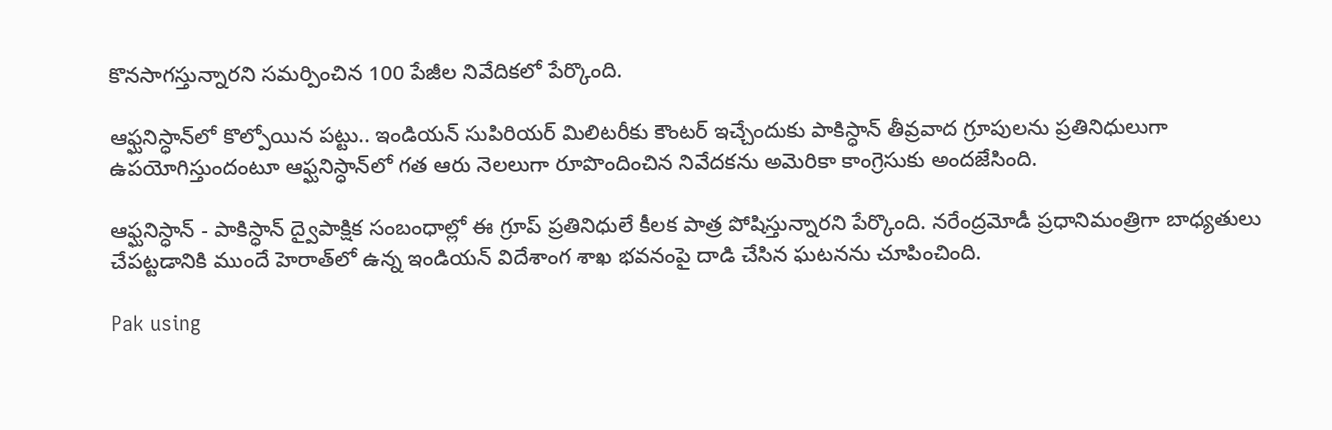కొనసాగస్తున్నారని సమర్పించిన 100 పేజీల నివేదికలో పేర్కొంది.

ఆఫ్ఘనిస్ధాన్‌లో కొల్పోయిన పట్టు.. ఇండియన్ సుపిరియర్ మిలిటరీకు కౌంటర్ ఇచ్చేందుకు పాకిస్ధాన్ తీవ్రవాద గ్రూపులను ప్రతినిధులుగా ఉపయోగిస్తుందంటూ ఆఫ్ఘనిస్ధాన్‌లో గత ఆరు నెలలుగా రూపొందించిన నివేదకను అమెరికా కాంగ్రెసుకు అందజేసింది.

ఆఫ్ఘనిస్ధాన్ - పాకిస్ధాన్ ద్వైపాక్షిక సంబంధాల్లో ఈ గ్రూప్ ప్రతినిధులే కీలక పాత్ర పోషిస్తున్నారని పేర్కొంది. నరేంద్రమోడీ ప్రధానిమంత్రిగా బాధ్యతులు చేపట్టడానికి ముందే హెరాత్‌లో ఉన్న ఇండియన్ విదేశాంగ శాఖ భవనంపై దాడి చేసిన ఘటనను చూపించింది.

Pak using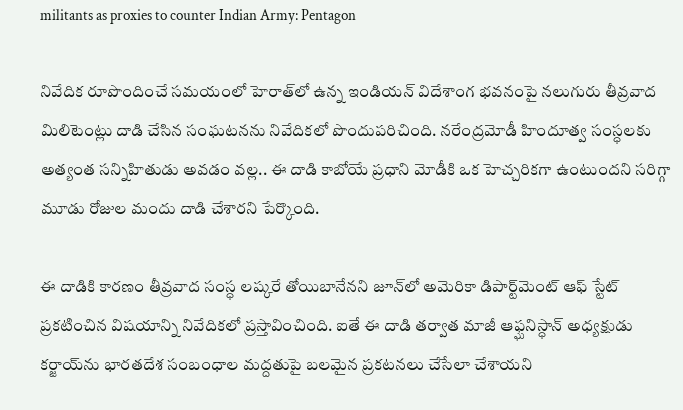militants as proxies to counter Indian Army: Pentagon

నివేదిక రూపొందించే సమయంలో హెరాత్‌లో ఉన్న ఇండియన్ విదేశాంగ భవనంపై నలుగురు తీవ్రవాద మిలిటెంట్లు దాడి చేసిన సంఘటనను నివేదికలో పొందుపరిచింది. నరేంద్రమోడీ హిందూత్వ సంస్ధలకు అత్యంత సన్నిహితుడు అవడం వల్ల.. ఈ దాడి కాబోయే ప్రధాని మోడీకి ఒక హెచ్చరికగా ఉంటుందని సరిగ్గా మూడు రోజుల మందు దాడి చేశారని పేర్కొంది.

ఈ దాడికి కారణం తీవ్రవాద సంస్ధ లష్కరే తోయిబానేనని జూన్‌లో అమెరికా డిపార్ట్‌మెంట్ ఆఫ్ స్టేట్ ప్రకటించిన విషయాన్ని నివేదికలో ప్రస్తావించింది. ఐతే ఈ దాడి తర్వాత మాజీ ఆఫ్ఘనిస్ధాన్ అధ్యక్షుడు కర్జాయ్‌ను భారతదేశ సంబంధాల మద్దతుపై బలమైన ప్రకటనలు చేసేలా చేశాయని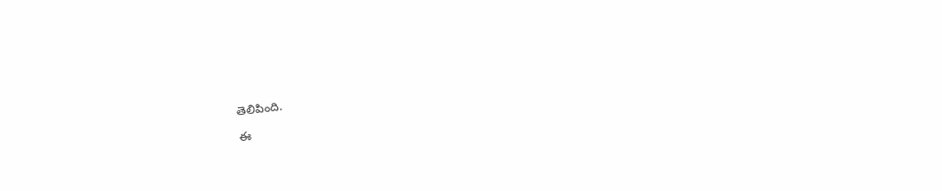తెలిపింది.

ఈ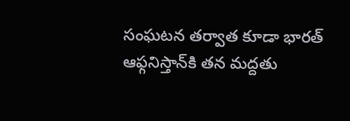సంఘటన తర్వాత కూడా భారత్ ఆఫ్గనిస్తాన్‌కి తన మద్దతు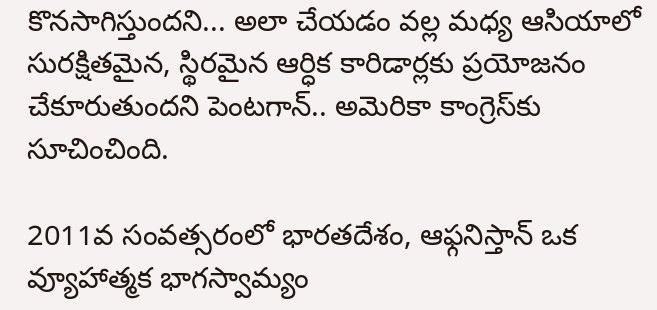కొనసాగిస్తుందని... అలా చేయడం వల్ల మధ్య ఆసియాలో సురక్షితమైన, స్థిరమైన ఆర్ధిక కారిడార్లకు ప్రయోజనం చేకూరుతుందని పెంటగాన్.. అమెరికా కాంగ్రెస్‌కు సూచించింది.

2011వ సంవత్సరంలో భారతదేశం, ఆఫ్గనిస్తాన్ ఒక వ్యూహాత్మక భాగస్వామ్యం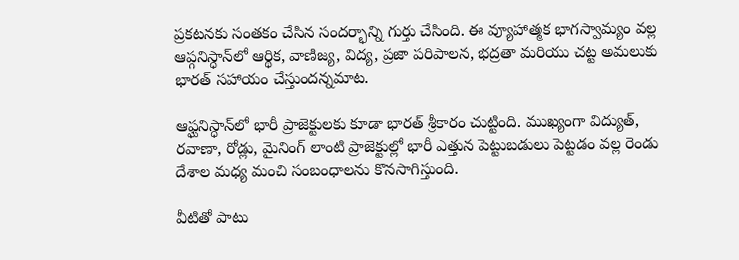ప్రకటనకు సంతకం చేసిన సందర్భాన్ని గుర్తు చేసింది. ఈ వ్యూహాత్మక భాగస్వామ్యం వల్ల ఆప్గనిస్ధాన్‌లో ఆర్థిక, వాణిజ్య, విద్య, ప్రజా పరిపాలన, భద్రతా మరియు చట్ట అమలుకు భారత్ సహాయం చేస్తుందన్నమాట.

ఆఫ్ఘనిస్ధాన్‌లో భారీ ప్రాజెక్టులకు కూడా భారత్ శ్రీకారం చుట్టింది. ముఖ్యంగా విద్యుత్, రవాణా, రోడ్లు, మైనింగ్ లాంటి ప్రాజెక్టుల్లో భారీ ఎత్తున పెట్టుబడులు పెట్టడం వల్ల రెండు దేశాల మధ్య మంచి సంబంధాలను కొనసాగిస్తుంది.

వీటితో పాటు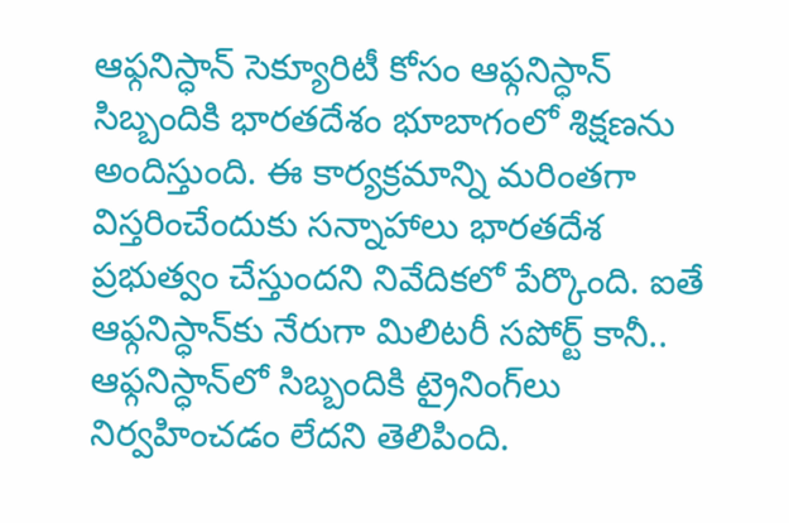ఆఫ్గనిస్ధాన్‌ సెక్యూరిటీ కోసం ఆఫ్గనిస్ధాన్‌ సిబ్బందికి భారతదేశం భూబాగంలో శిక్షణను అందిస్తుంది. ఈ కార్యక్రమాన్ని మరింతగా విస్తరించేందుకు సన్నాహాలు భారతదేశ ప్రభుత్వం చేస్తుందని నివేదికలో పేర్కొంది. ఐతే ఆఫ్గనిస్ధాన్‌కు నేరుగా మిలిటరీ సపోర్ట్ కానీ.. ఆఫ్గనిస్ధాన్‌‌లో సిబ్బందికి ట్రైనింగ్‌లు నిర్వహించడం లేదని తెలిపింది.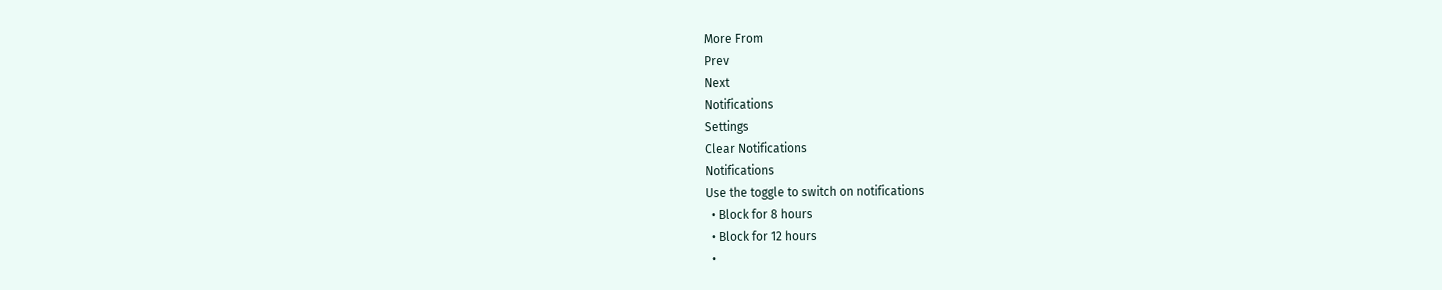More From
Prev
Next
Notifications
Settings
Clear Notifications
Notifications
Use the toggle to switch on notifications
  • Block for 8 hours
  • Block for 12 hours
  •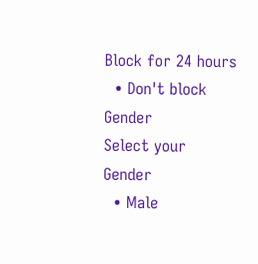Block for 24 hours
  • Don't block
Gender
Select your Gender
  • Male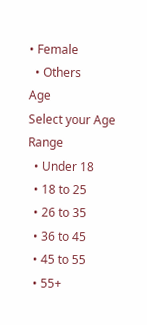• Female
  • Others
Age
Select your Age Range
  • Under 18
  • 18 to 25
  • 26 to 35
  • 36 to 45
  • 45 to 55
  • 55+